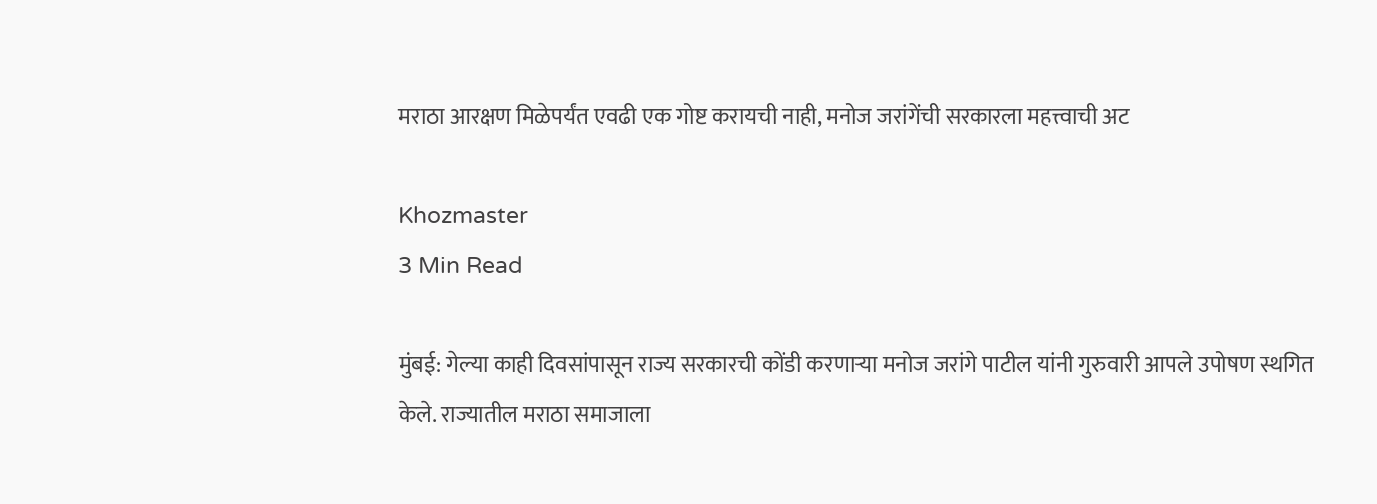मराठा आरक्षण मिळेपर्यंत एवढी एक गोष्ट करायची नाही, मनोज जरांगेंची सरकारला महत्त्वाची अट

Khozmaster
3 Min Read

मुंबई: गेल्या काही दिवसांपासून राज्य सरकारची कोंडी करणाऱ्या मनोज जरांगे पाटील यांनी गुरुवारी आपले उपोषण स्थगित केले. राज्यातील मराठा समाजाला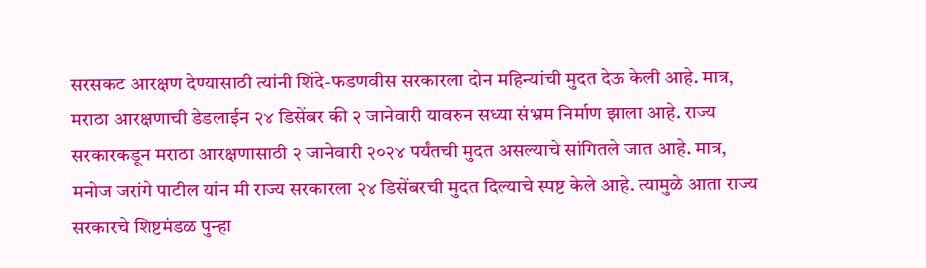सरसकट आरक्षण देण्यासाठी त्यांनी शिंदे-फडणवीस सरकारला दोन महिन्यांची मुदत देऊ केली आहे. मात्र, मराठा आरक्षणाची डेडलाईन २४ डिसेंबर की २ जानेवारी यावरुन सध्या संभ्रम निर्माण झाला आहे. राज्य सरकारकडून मराठा आरक्षणासाठी २ जानेवारी २०२४ पर्यंतची मुदत असल्याचे सांगितले जात आहे. मात्र, मनोज जरांगे पाटील यांन मी राज्य सरकारला २४ डिसेंबरची मुदत दिल्याचे स्पष्ट केले आहे. त्यामुळे आता राज्य सरकारचे शिष्टमंडळ पुन्हा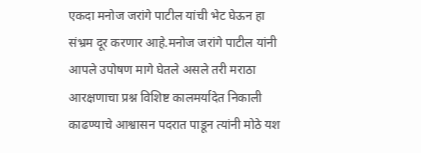एकदा मनोज जरांगे पाटील यांची भेट घेऊन हा संभ्रम दूर करणार आहे.मनोज जरांगे पाटील यांनी आपले उपोषण मागे घेतले असले तरी मराठा आरक्षणाचा प्रश्न विशिष्ट कालमर्यादेत निकाली काढण्याचे आश्वासन पदरात पाडून त्यांनी मोठे यश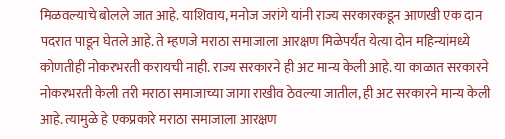मिळवल्याचे बोलले जात आहे. याशिवाय, मनोज जरांगे यांनी राज्य सरकारकडून आणखी एक दान पदरात पाडून घेतले आहे. ते म्हणजे मराठा समाजाला आरक्षण मिळेपर्यंत येत्या दोन महिन्यांमध्ये कोणतीही नोकरभरती करायची नाही. राज्य सरकारने ही अट मान्य केली आहे. या काळात सरकारने नोकरभरती केली तरी मराठा समाजाच्या जागा राखीव ठेवल्या जातील, ही अट सरकारने मान्य केली आहे. त्यामुळे हे एकप्रकारे मराठा समाजाला आरक्षण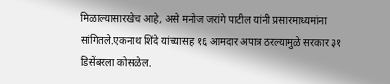मिळाल्यासारखेच आहे, असे मनोज जरांगे पाटील यांनी प्रसारमाध्यमांना सांगितले.एकनाथ शिंदे यांच्यासह १६ आमदार अपात्र ठरल्यामुळे सरकार ३१ डिसेंबरला कोसळेल.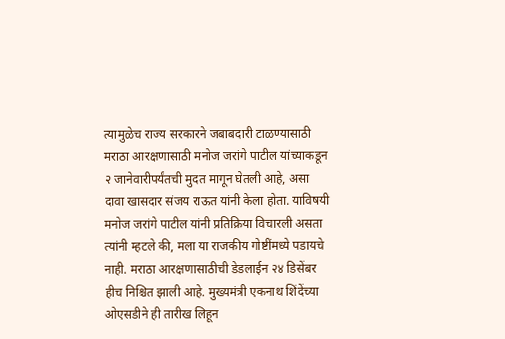त्यामुळेच राज्य सरकारने जबाबदारी टाळण्यासाठी मराठा आरक्षणासाठी मनोज जरांगे पाटील यांच्याकडून २ जानेवारीपर्यंतची मुदत मागून घेतली आहे, असा दावा खासदार संजय राऊत यांनी केला होता. याविषयी मनोज जरांगे पाटील यांनी प्रतिक्रिया विचारली असता त्यांनी म्हटले की, मला या राजकीय गोष्टींमध्ये पडायचे नाही. मराठा आरक्षणासाठीची डेडलाईन २४ डिसेंबर हीच निश्चित झाली आहे. मुख्यमंत्री एकनाथ शिंदेंच्या ओएसडीने ही तारीख लिहून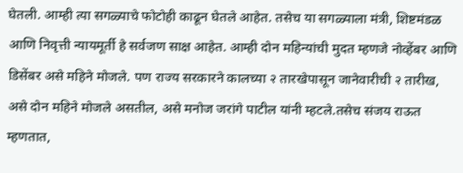घेतली. आम्ही त्या सगळ्याचे फोटोही काढून घेतले आहेत. तसेच या सगळ्याला मंत्री, शिष्टमंडळ आणि निवृत्ती न्यायमूर्ती हे सर्वजण साक्ष आहेत. आम्ही दोन महिन्यांची मुदत म्हणजे नोव्हेंबर आणि डिसेंबर असे महिने मोजले. पण राज्य सरकारने कालच्या २ तारखेपासून जानेवारीची २ तारीख, असे दोन महिने मोजले असतील, असे मनोज जरांगे पाटील यांनी म्हटले.तसेच संजय राऊत म्हणतात,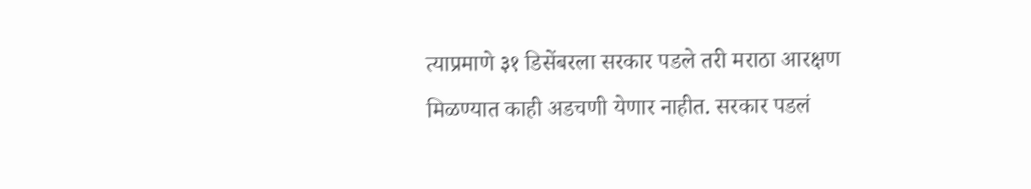त्याप्रमाणे ३१ डिसेंबरला सरकार पडले तरी मराठा आरक्षण मिळण्यात काही अडचणी येणार नाहीत. सरकार पडलं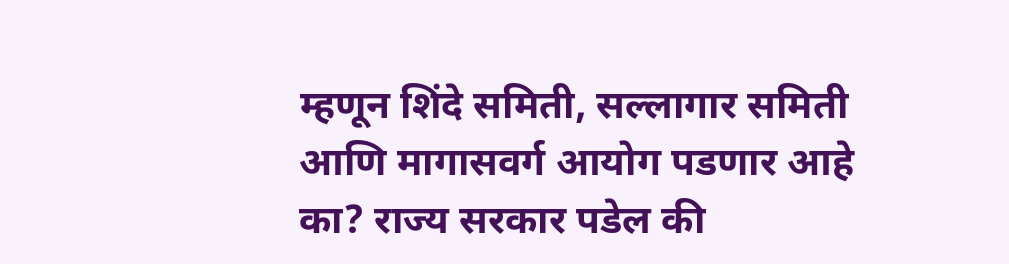म्हणून शिंदे समिती, सल्लागार समिती आणि मागासवर्ग आयोग पडणार आहे का? राज्य सरकार पडेल की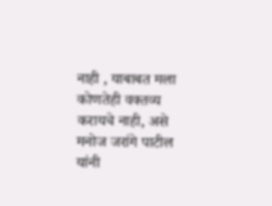नाही , याबाबत मला कोणतेही वक्तव्य करायचे नाही, असे मनोज जरांगे पाटील यांनी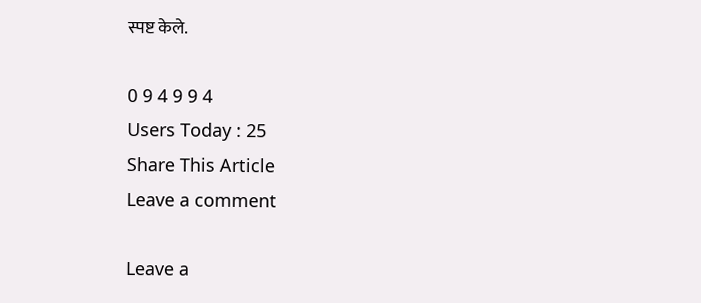स्पष्ट केले.

0 9 4 9 9 4
Users Today : 25
Share This Article
Leave a comment

Leave a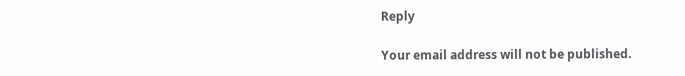Reply

Your email address will not be published.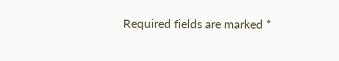Required fields are marked *